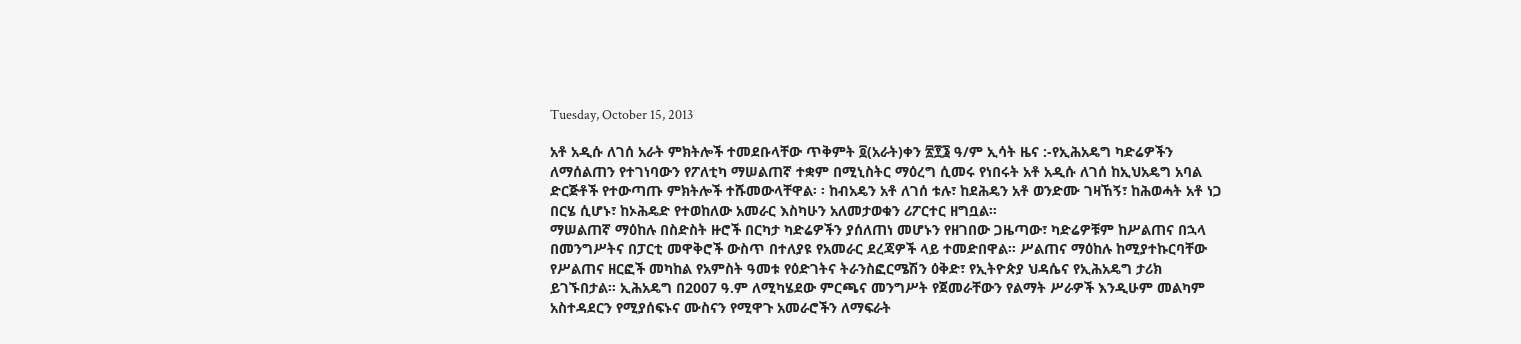Tuesday, October 15, 2013

አቶ አዲሱ ለገሰ አራት ምክትሎች ተመደቡላቸው ጥቅምት ፬(አራት)ቀን ፳፻፮ ዓ/ም ኢሳት ዜና :-የኢሕአዴግ ካድሬዎችን ለማሰልጠን የተገነባውን የፖለቲካ ማሠልጠኛ ተቋም በሚኒስትር ማዕረግ ሲመሩ የነበሩት አቶ አዲሱ ለገሰ ከኢህአዴግ አባል ድርጅቶች የተውጣጡ ምክትሎች ተሹመውላቸዋል፡ ፡ ከብአዴን አቶ ለገሰ ቱሉ፣ ከደሕዴን አቶ ወንድሙ ገዛኸኝ፣ ከሕወሓት አቶ ነጋ በርሄ ሲሆኑ፣ ከኦሕዴድ የተወከለው አመራር እስካሁን አለመታወቁን ሪፖርተር ዘግቧል።
ማሠልጠኛ ማዕከሉ በስድስት ዙሮች በርካታ ካድሬዎችን ያሰለጠነ መሆኑን የዘገበው ጋዜጣው፣ ካድሬዎቹም ከሥልጠና በኋላ በመንግሥትና በፓርቲ መዋቅሮች ውስጥ በተለያዩ የአመራር ደረጃዎች ላይ ተመድበዋል። ሥልጠና ማዕከሉ ከሚያተኩርባቸው የሥልጠና ዘርፎች መካከል የአምስት ዓመቱ የዕድገትና ትራንስፎርሜሽን ዕቅድ፣ የኢትዮጵያ ህዳሴና የኢሕአዴግ ታሪክ ይገኙበታል። ኢሕአዴግ በ2007 ዓ.ም ለሚካሄደው ምርጫና መንግሥት የጀመራቸውን የልማት ሥራዎች እንዲሁም መልካም አስተዳደርን የሚያሰፍኑና ሙስናን የሚዋጉ አመራሮችን ለማፍራት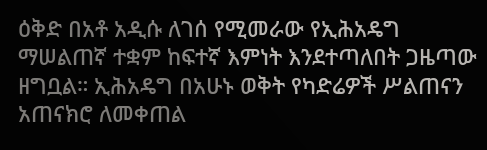ዕቅድ በአቶ አዲሱ ለገሰ የሚመራው የኢሕአዴግ ማሠልጠኛ ተቋም ከፍተኛ እምነት እንደተጣለበት ጋዜጣው ዘግቧል። ኢሕአዴግ በአሁኑ ወቅት የካድሬዎች ሥልጠናን አጠናክሮ ለመቀጠል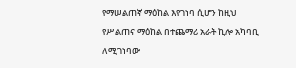የማሠልጠኛ ማዕከል እየገነባ ሲሆን ከዚህ የሥልጠና ማዕከል በተጨማሪ አራት ኪሎ አካባቢ ለሚገነባው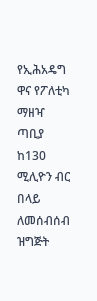የኢሕአዴግ ዋና የፖለቲካ ማዘዣ ጣቢያ ከ130 ሚሊዮን ብር በላይ ለመሰብሰብ ዝግጅት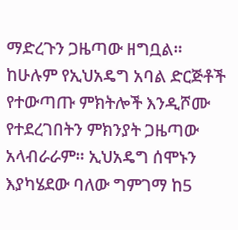ማድረጉን ጋዜጣው ዘግቧል። ከሁሉም የኢህአዴግ አባል ድርጅቶች የተውጣጡ ምክትሎች እንዲሾሙ የተደረገበትን ምክንያት ጋዜጣው አላብራራም። ኢህአዴግ ሰሞኑን እያካሄደው ባለው ግምገማ ከ5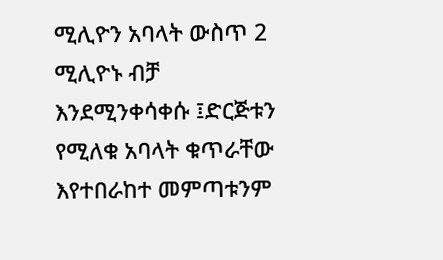ሚሊዮን አባላት ውስጥ 2 ሚሊዮኑ ብቻ እንደሚንቀሳቀሱ ፤ድርጅቱን የሚለቁ አባላት ቁጥራቸው እየተበራከተ መምጣቱንም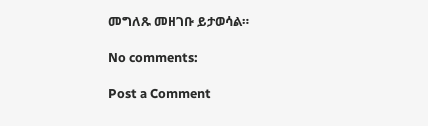መግለጹ መዘገቡ ይታወሳል።

No comments:

Post a Comment